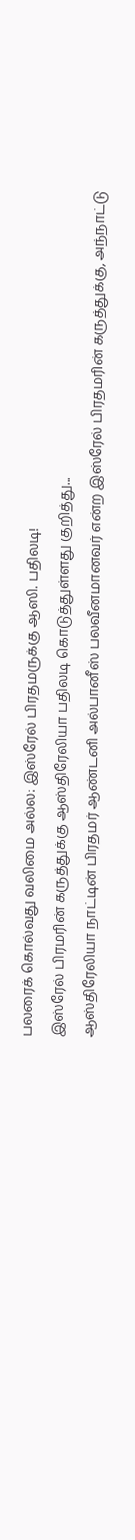பலரைக் கொல்வது வலிமை அல்ல: இஸ்ரேல் பிரதமருக்கு ஆஸி. பதிலடி!
இஸ்ரேல் பிரமரின் கருத்துக்கு ஆஸ்திரேலியா பதிலடி கொடுத்துள்ளது குறித்து...
ஆஸ்திரேலியா நாட்டின் பிரதமர் ஆண்டனி அல்பானீஸ் பலவீனமானவர் என்ற இஸ்ரேல் பிரதமரின் கருத்துக்கு, அந்நாட்டு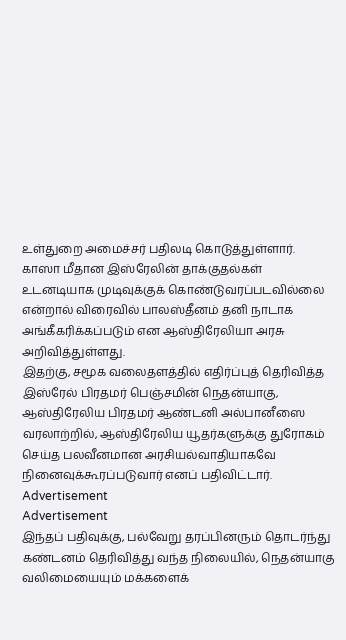உள்துறை அமைச்சர் பதிலடி கொடுத்துள்ளார்.
காஸா மீதான இஸ்ரேலின் தாக்குதல்கள் உடனடியாக முடிவுக்குக் கொண்டுவரப்படவில்லை என்றால் விரைவில் பாலஸ்தீனம் தனி நாடாக அங்கீகரிக்கப்படும் என ஆஸ்திரேலியா அரசு அறிவித்துள்ளது.
இதற்கு, சமூக வலைதளத்தில் எதிர்ப்புத் தெரிவித்த இஸ்ரேல் பிரதமர் பெஞ்சமின் நெதன்யாகு, ஆஸ்திரேலிய பிரதமர் ஆண்டனி அல்பானீஸை வரலாற்றில், ஆஸ்திரேலிய யூதர்களுக்கு துரோகம் செய்த பலவீனமான அரசியல்வாதியாகவே நினைவுக்கூரப்படுவார் எனப் பதிவிட்டார்.
Advertisement
Advertisement
இந்தப் பதிவுக்கு, பல்வேறு தரப்பினரும் தொடர்ந்து கண்டனம் தெரிவித்து வந்த நிலையில், நெதன்யாகு வலிமையையும் மக்களைக்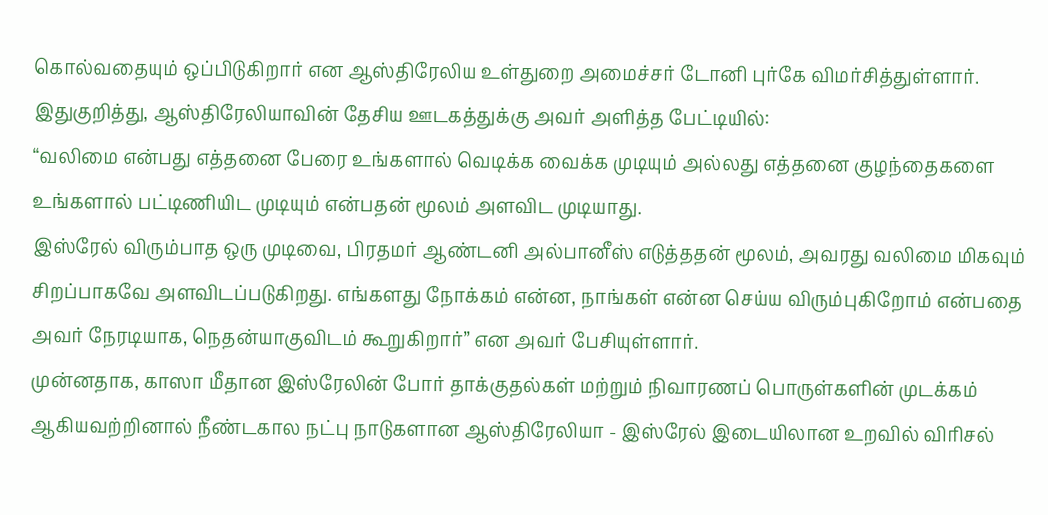கொல்வதையும் ஒப்பிடுகிறார் என ஆஸ்திரேலிய உள்துறை அமைச்சர் டோனி புர்கே விமர்சித்துள்ளார்.
இதுகுறித்து, ஆஸ்திரேலியாவின் தேசிய ஊடகத்துக்கு அவர் அளித்த பேட்டியில்:
“வலிமை என்பது எத்தனை பேரை உங்களால் வெடிக்க வைக்க முடியும் அல்லது எத்தனை குழந்தைகளை உங்களால் பட்டிணியிட முடியும் என்பதன் மூலம் அளவிட முடியாது.
இஸ்ரேல் விரும்பாத ஒரு முடிவை, பிரதமர் ஆண்டனி அல்பானீஸ் எடுத்ததன் மூலம், அவரது வலிமை மிகவும் சிறப்பாகவே அளவிடப்படுகிறது. எங்களது நோக்கம் என்ன, நாங்கள் என்ன செய்ய விரும்புகிறோம் என்பதை அவர் நேரடியாக, நெதன்யாகுவிடம் கூறுகிறார்” என அவர் பேசியுள்ளார்.
முன்னதாக, காஸா மீதான இஸ்ரேலின் போர் தாக்குதல்கள் மற்றும் நிவாரணப் பொருள்களின் முடக்கம் ஆகியவற்றினால் நீண்டகால நட்பு நாடுகளான ஆஸ்திரேலியா - இஸ்ரேல் இடையிலான உறவில் விரிசல்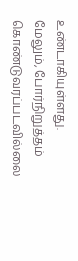உண்டாகியுள்ளது.
மேலும், போர்நிறுத்தம் கொண்டுவரப்படவில்லை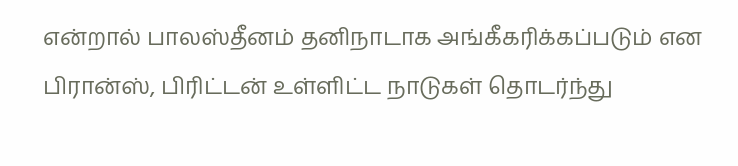என்றால் பாலஸ்தீனம் தனிநாடாக அங்கீகரிக்கப்படும் என பிரான்ஸ், பிரிட்டன் உள்ளிட்ட நாடுகள் தொடர்ந்து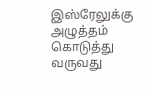இஸ்ரேலுக்கு அழுத்தம் கொடுத்து வருவது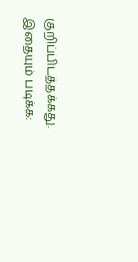குறிப்பிடத்தக்கது.
இதையும் படிக்க: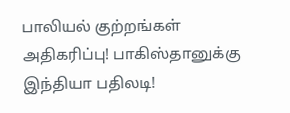பாலியல் குற்றங்கள் அதிகரிப்பு! பாகிஸ்தானுக்கு இந்தியா பதிலடி!